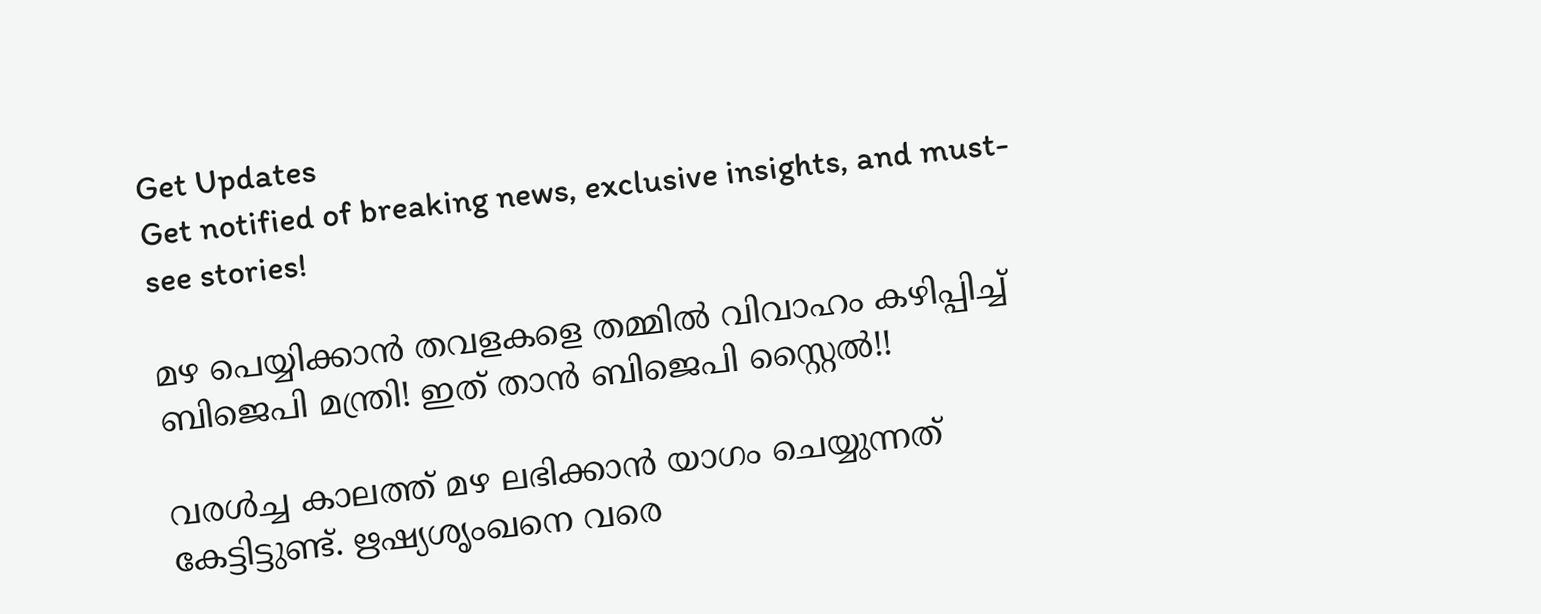Get Updates
Get notified of breaking news, exclusive insights, and must-see stories!

മഴ പെയ്യിക്കാന്‍ തവളകളെ തമ്മില്‍ വിവാഹം കഴിപ്പിച്ച് ബിജെപി മന്ത്രി! ഇത് താന്‍ ബിജെപി സ്റ്റൈല്‍!!

വരള്‍ച്ച കാലത്ത് മഴ ലഭിക്കാന്‍ യാഗം ചെയ്യുന്നത് കേട്ടിട്ടുണ്ട്. ഋഷ്യശൃംഖനെ വരെ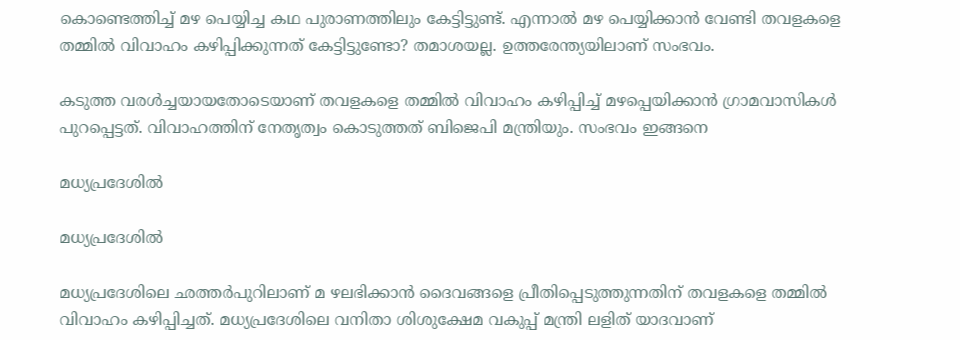കൊണ്ടെത്തിച്ച് മഴ പെയ്യിച്ച കഥ പുരാണത്തിലും കേട്ടിട്ടുണ്ട്. എന്നാല്‍ മഴ പെയ്യിക്കാന്‍ വേണ്ടി തവളകളെ തമ്മില്‍ വിവാഹം കഴിപ്പിക്കുന്നത് കേട്ടിട്ടുണ്ടോ? തമാശയല്ല. ഉത്തരേന്ത്യയിലാണ് സംഭവം.

കടുത്ത വരള്‍ച്ചയായതോടെയാണ് തവളകളെ തമ്മില്‍ വിവാഹം കഴിപ്പിച്ച് മഴപ്പെയിക്കാന്‍ ഗ്രാമവാസികള്‍ പുറപ്പെട്ടത്. വിവാഹത്തിന് നേതൃത്വം കൊടുത്തത് ബിജെപി മന്ത്രിയും. സംഭവം ഇങ്ങനെ

മധ്യപ്രദേശില്‍

മധ്യപ്രദേശില്‍

മധ്യപ്രദേശിലെ ഛത്തര്‍പുറിലാണ് മ ഴലഭിക്കാന്‍ ദൈവങ്ങളെ പ്രീതിപ്പെടുത്തുന്നതിന് തവളകളെ തമ്മില്‍ വിവാഹം കഴിപ്പിച്ചത്. മധ്യപ്രദേശിലെ വനിതാ ശിശുക്ഷേമ വകുപ്പ് മന്ത്രി ലളിത് യാദവാണ്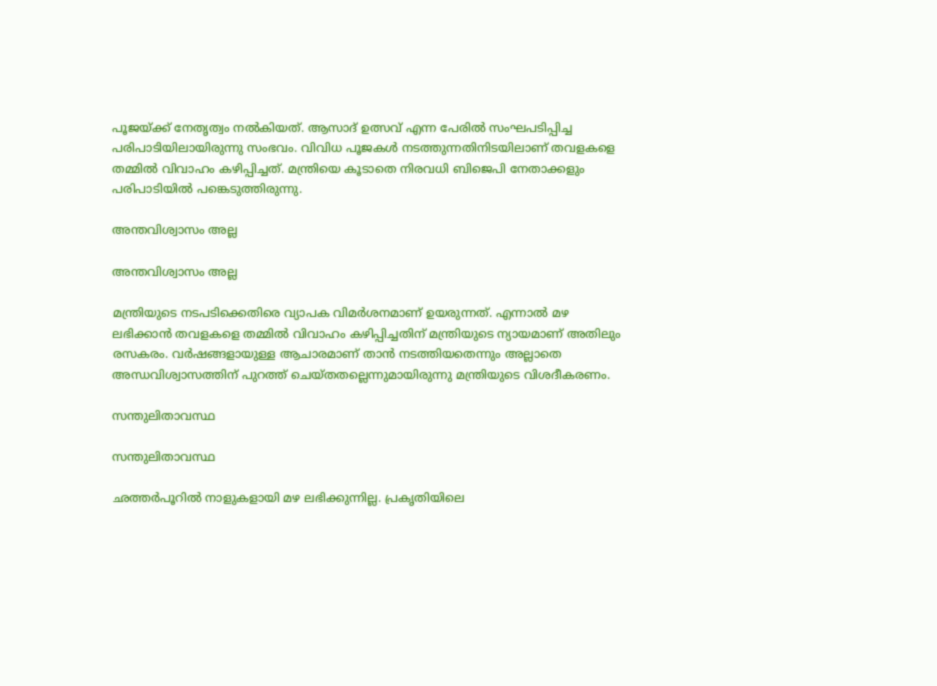പൂജയ്ക്ക് നേതൃത്വം നല്‍കിയത്. ആസാദ് ഉത്സവ് എന്ന പേരില്‍ സംഘപടിപ്പിച്ച പരിപാടിയിലായിരുന്നു സംഭവം. വിവിധ പൂജകള്‍ നടത്തുന്നതിനിടയിലാണ് തവളകളെ തമ്മില്‍ വിവാഹം കഴിപ്പിച്ചത്. മന്ത്രിയെ കൂടാതെ നിരവധി ബിജെപി നേതാക്കളും പരിപാടിയില്‍ പങ്കെടുത്തിരുന്നു.

അന്തവിശ്വാസം അല്ല

അന്തവിശ്വാസം അല്ല

മന്ത്രിയുടെ നടപടിക്കെതിരെ വ്യാപക വിമര്‍ശനമാണ് ഉയരുന്നത്. എന്നാല്‍ മഴ ലഭിക്കാന്‍ തവളകളെ തമ്മില്‍ വിവാഹം കഴിപ്പിച്ചതിന് മന്ത്രിയുടെ ന്യായമാണ് അതിലും രസകരം. വര്‍ഷങ്ങളായുള്ള ആചാരമാണ് താന്‍ നടത്തിയതെന്നും അല്ലാതെ അന്ധവിശ്വാസത്തിന് പുറത്ത് ചെയ്തതല്ലെന്നുമായിരുന്നു മന്ത്രിയുടെ വിശദീകരണം.

സന്തുലിതാവസ്ഥ

സന്തുലിതാവസ്ഥ

ഛത്തര്‍പൂറില്‍ നാളുകളായി മഴ ലഭിക്കുന്നില്ല. പ്രകൃതിയിലെ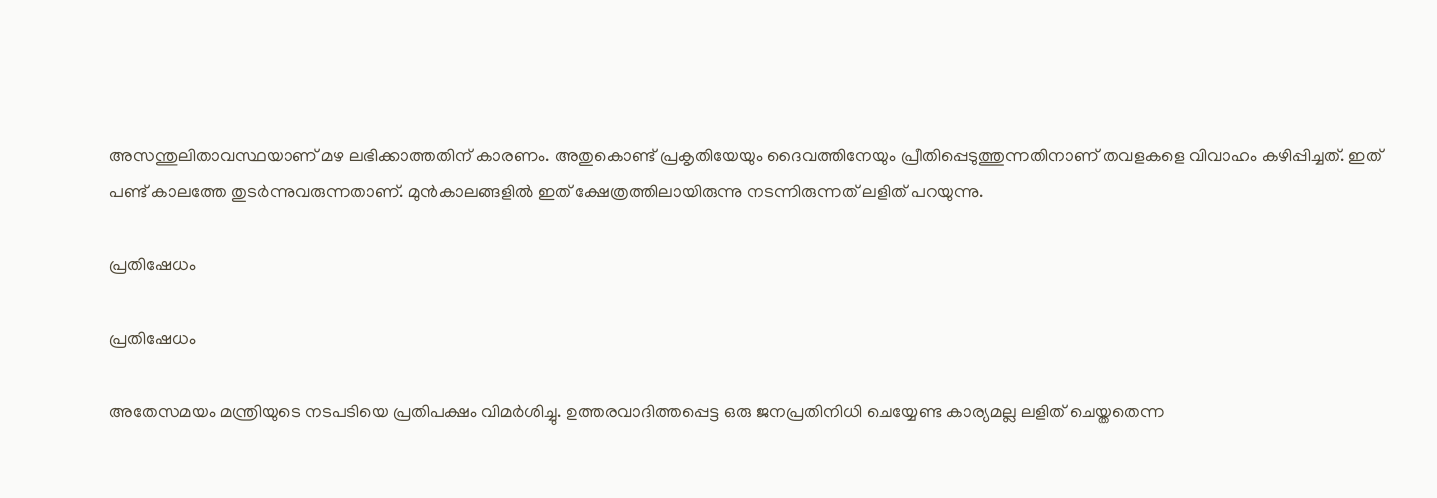അസന്തുലിതാവസ്ഥയാണ് മഴ ലഭിക്കാത്തതിന് കാരണം. അതുകൊണ്ട് പ്രകൃതിയേയും ദൈവത്തിനേയും പ്രീതിപ്പെടുത്തുന്നതിനാണ് തവളകളെ വിവാഹം കഴിപ്പിച്ചത്. ഇത് പണ്ട് കാലത്തേ തുടര്‍ന്നുവരുന്നതാണ്. മുന്‍കാലങ്ങളില്‍ ഇത് ക്ഷേത്രത്തിലായിരുന്നു നടന്നിരുന്നത് ലളിത് പറയുന്നു.

പ്രതിഷേധം

പ്രതിഷേധം

അതേസമയം മന്ത്രിയുടെ നടപടിയെ പ്രതിപക്ഷം വിമര്‍ശിച്ചു. ഉത്തരവാദിത്തപ്പെട്ട ഒരു ജനപ്രതിനിധി ചെയ്യേണ്ട കാര്യമല്ല ലളിത് ചെയ്തതെന്ന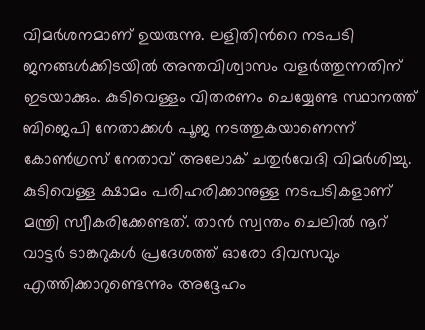വിമര്‍ശനമാണ് ഉയരുന്നു. ലളിതിന്‍റെ നടപടി ജനങ്ങള്‍ക്കിടയില്‍ അന്തവിശ്വാസം വളര്‍ത്തുന്നതിന് ഇടയാക്കും. കുടിവെള്ളം വിതരണം ചെയ്യേണ്ട സ്ഥാനത്ത് ബിജെപി നേതാക്കള്‍ പൂജ നടത്തുകയാണെന്ന് കോണ്‍ഗ്രസ് നേതാവ് അലോക് ചതുര്‍വേദി വിമര്‍ശിച്ചു. കുടിവെള്ള ക്ഷാമം പരിഹരിക്കാനുള്ള നടപടികളാണ് മന്ത്രി സ്വീകരിക്കേണ്ടത്. താന്‍ സ്വന്തം ചെലില്‍ നൂറ് വാട്ടര്‍ ടാങ്കറുകള്‍ പ്രദേശത്ത് ഓരോ ദിവസവും എത്തിക്കാറുണ്ടെന്നും അദ്ദേഹം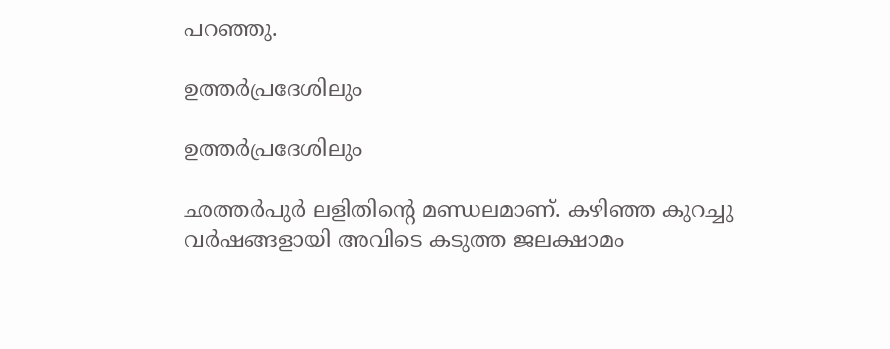പറഞ്ഞു.

ഉത്തര്‍പ്രദേശിലും

ഉത്തര്‍പ്രദേശിലും

ഛത്തര്‍പുര്‍ ലളിതിന്‍റെ മണ്ഡലമാണ്. കഴിഞ്ഞ കുറച്ചു വര്‍ഷങ്ങളായി അവിടെ കടുത്ത ജലക്ഷാമം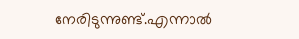നേരിടുന്നുണ്ട്.എന്നാല്‍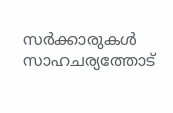സര്‍ക്കാരുകള്‍ സാഹചര്യത്തോട്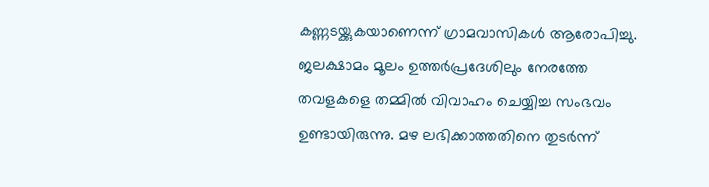കണ്ണടയ്ക്കുകയാണെന്ന് ഗ്രാമവാസികള്‍ ആരോപിച്ചു. ജലക്ഷാമം മൂലം ഉത്തര്‍പ്രദേശിലും നേരത്തേ തവളകളെ തമ്മില്‍ വിവാഹം ചെയ്യിച്ച സംഭവം ഉണ്ടായിരുന്നു. മഴ ലഭിക്കാത്തതിനെ തുടര്‍ന്ന്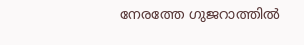നേരത്തേ ഗുജറാത്തില്‍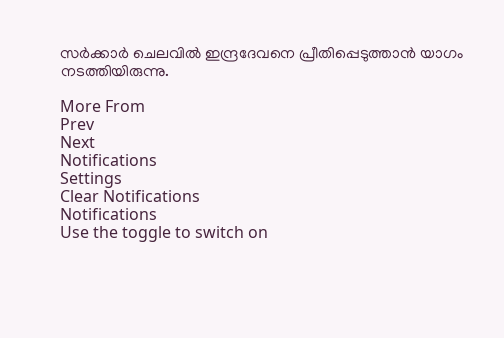സര്‍ക്കാര്‍ ചെലവില്‍ ഇന്ദ്രദേവനെ പ്രീതിപ്പെടുത്താന്‍ യാഗം നടത്തിയിരുന്നു.

More From
Prev
Next
Notifications
Settings
Clear Notifications
Notifications
Use the toggle to switch on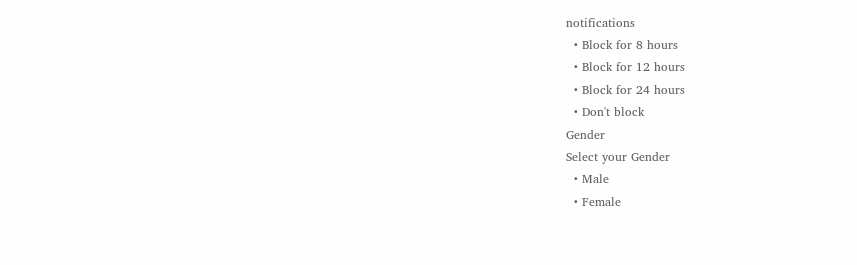notifications
  • Block for 8 hours
  • Block for 12 hours
  • Block for 24 hours
  • Don't block
Gender
Select your Gender
  • Male
  • Female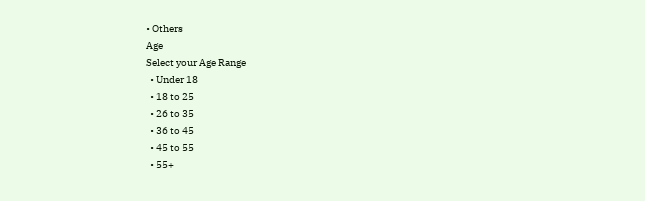• Others
Age
Select your Age Range
  • Under 18
  • 18 to 25
  • 26 to 35
  • 36 to 45
  • 45 to 55
  • 55+